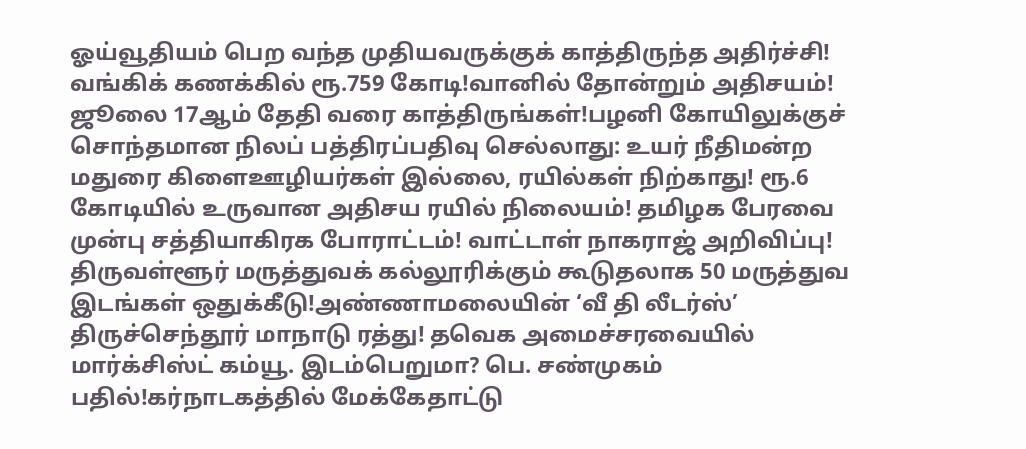ஓய்வூதியம் பெற வந்த முதியவருக்குக் காத்திருந்த அதிர்ச்சி! வங்கிக் கணக்கில் ரூ.759 கோடி!வானில் தோன்றும் அதிசயம்! ஜூலை 17ஆம் தேதி வரை காத்திருங்கள்!பழனி கோயிலுக்குச் சொந்தமான நிலப் பத்திரப்பதிவு செல்லாது: உயர் நீதிமன்ற மதுரை கிளைஊழியர்கள் இல்லை, ரயில்கள் நிற்காது! ரூ.6 கோடியில் உருவான அதிசய ரயில் நிலையம்! தமிழக பேரவை முன்பு சத்தியாகிரக போராட்டம்! வாட்டாள் நாகராஜ் அறிவிப்பு! திருவள்ளூர் மருத்துவக் கல்லூரிக்கும் கூடுதலாக 50 மருத்துவ இடங்கள் ஒதுக்கீடு!அண்ணாமலையின் ‘வீ தி லீடர்ஸ்’ திருச்செந்தூர் மாநாடு ரத்து! தவெக அமைச்சரவையில் மார்க்சிஸ்ட் கம்யூ. இடம்பெறுமா? பெ. சண்முகம் பதில்!கர்நாடகத்தில் மேக்கேதாட்டு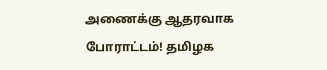அணைக்கு ஆதரவாக போராட்டம்! தமிழக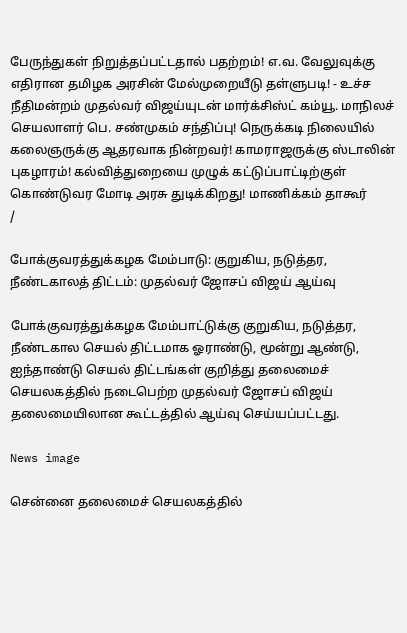பேருந்துகள் நிறுத்தப்பட்டதால் பதற்றம்! எ.வ. வேலுவுக்கு எதிரான தமிழக அரசின் மேல்முறையீடு தள்ளுபடி! - உச்ச நீதிமன்றம் முதல்வர் விஜய்யுடன் மார்க்சிஸ்ட் கம்யூ. மாநிலச் செயலாளர் பெ. சண்முகம் சந்திப்பு! நெருக்கடி நிலையில் கலைஞருக்கு ஆதரவாக நின்றவர்! காமராஜருக்கு ஸ்டாலின் புகழாரம்! கல்வித்துறையை முழுக் கட்டுப்பாட்டிற்குள் கொண்டுவர மோடி அரசு துடிக்கிறது! மாணிக்கம் தாகூர்
/

போக்குவரத்துக்கழக மேம்பாடு: குறுகிய, நடுத்தர, நீண்டகாலத் திட்டம்: முதல்வர் ஜோசப் விஜய் ஆய்வு

போக்குவரத்துக்கழக மேம்பாட்டுக்கு குறுகிய, நடுத்தர, நீண்டகால செயல் திட்டமாக ஓராண்டு, மூன்று ஆண்டு, ஐந்தாண்டு செயல் திட்டங்கள் குறித்து தலைமைச் செயலகத்தில் நடைபெற்ற முதல்வர் ஜோசப் விஜய் தலைமையிலான கூட்டத்தில் ஆய்வு செய்யப்பட்டது.

News image

சென்னை தலைமைச் செயலகத்தில்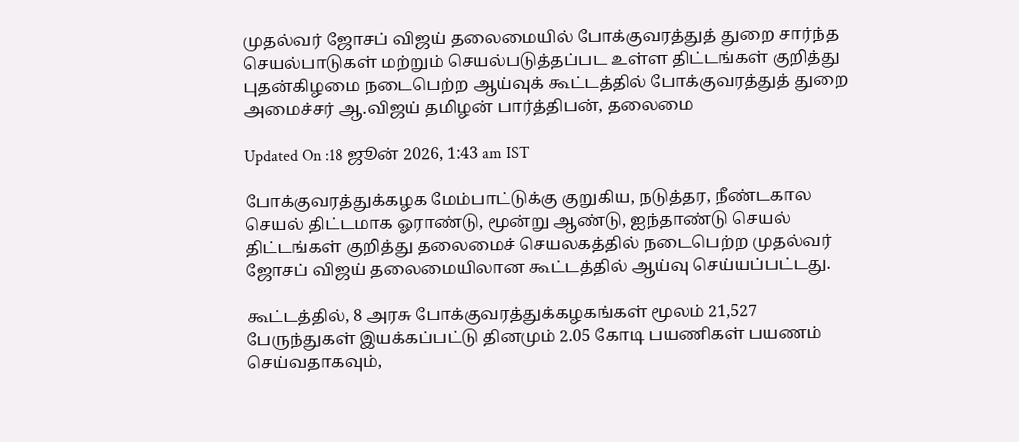முதல்வர் ஜோசப் விஜய் தலைமையில் போக்குவரத்துத் துறை சார்ந்த செயல்பாடுகள் மற்றும் செயல்படுத்தப்பட உள்ள திட்டங்கள் குறித்து புதன்கிழமை நடைபெற்ற ஆய்வுக் கூட்டத்தில் போக்குவரத்துத் துறை அமைச்சர் ஆ.விஜய் தமிழன் பார்த்திபன், தலைமை

Updated On :18 ஜூன் 2026, 1:43 am IST

போக்குவரத்துக்கழக மேம்பாட்டுக்கு குறுகிய, நடுத்தர, நீண்டகால செயல் திட்டமாக ஓராண்டு, மூன்று ஆண்டு, ஐந்தாண்டு செயல் திட்டங்கள் குறித்து தலைமைச் செயலகத்தில் நடைபெற்ற முதல்வர் ஜோசப் விஜய் தலைமையிலான கூட்டத்தில் ஆய்வு செய்யப்பட்டது.

கூட்டத்தில், 8 அரசு போக்குவரத்துக்கழகங்கள் மூலம் 21,527 பேருந்துகள் இயக்கப்பட்டு தினமும் 2.05 கோடி பயணிகள் பயணம் செய்வதாகவும்,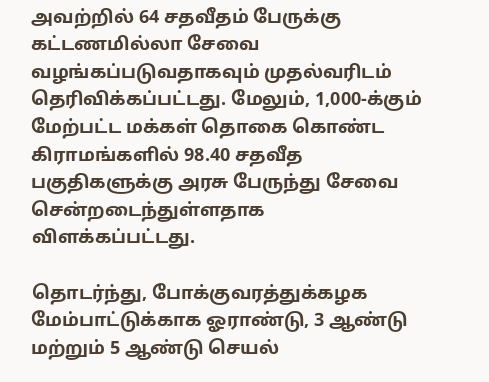அவற்றில் 64 சதவீதம் பேருக்கு கட்டணமில்லா சேவை வழங்கப்படுவதாகவும் முதல்வரிடம் தெரிவிக்கப்பட்டது. மேலும், 1,000-க்கும் மேற்பட்ட மக்கள் தொகை கொண்ட கிராமங்களில் 98.40 சதவீத பகுதிகளுக்கு அரசு பேருந்து சேவை சென்றடைந்துள்ளதாக விளக்கப்பட்டது.

தொடர்ந்து, போக்குவரத்துக்கழக மேம்பாட்டுக்காக ஓராண்டு, 3 ஆண்டு மற்றும் 5 ஆண்டு செயல்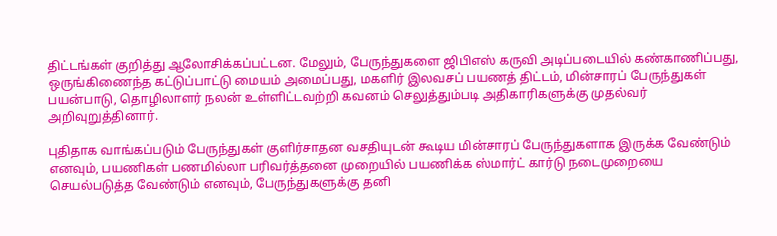திட்டங்கள் குறித்து ஆலோசிக்கப்பட்டன. மேலும், பேருந்துகளை ஜிபிஎஸ் கருவி அடிப்படையில் கண்காணிப்பது, ஒருங்கிணைந்த கட்டுப்பாட்டு மையம் அமைப்பது, மகளிர் இலவசப் பயணத் திட்டம், மின்சாரப் பேருந்துகள் பயன்பாடு, தொழிலாளர் நலன் உள்ளிட்டவற்றி கவனம் செலுத்தும்படி அதிகாரிகளுக்கு முதல்வர் அறிவுறுத்தினார்.

புதிதாக வாங்கப்படும் பேருந்துகள் குளிர்சாதன வசதியுடன் கூடிய மின்சாரப் பேருந்துகளாக இருக்க வேண்டும் எனவும், பயணிகள் பணமில்லா பரிவர்த்தனை முறையில் பயணிக்க ஸ்மார்ட் கார்டு நடைமுறையை செயல்படுத்த வேண்டும் எனவும், பேருந்துகளுக்கு தனி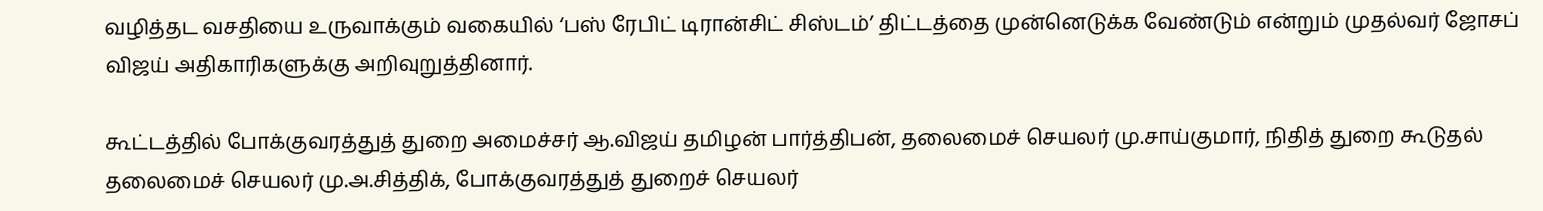வழித்தட வசதியை உருவாக்கும் வகையில் ‘பஸ் ரேபிட் டிரான்சிட் சிஸ்டம்’ திட்டத்தை முன்னெடுக்க வேண்டும் என்றும் முதல்வர் ஜோசப் விஜய் அதிகாரிகளுக்கு அறிவுறுத்தினார்.

கூட்டத்தில் போக்குவரத்துத் துறை அமைச்சர் ஆ.விஜய் தமிழன் பார்த்திபன், தலைமைச் செயலர் மு.சாய்குமார், நிதித் துறை கூடுதல் தலைமைச் செயலர் மு.அ.சித்திக், போக்குவரத்துத் துறைச் செயலர்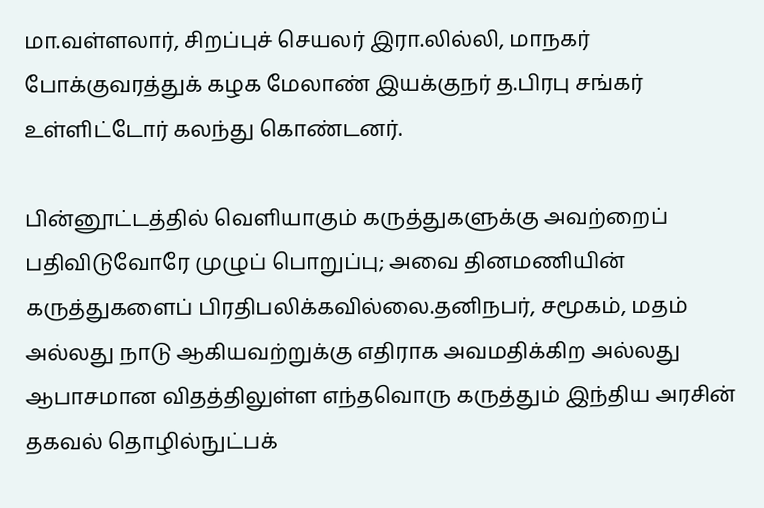மா.வள்ளலார், சிறப்புச் செயலர் இரா.லில்லி, மாநகர் போக்குவரத்துக் கழக மேலாண் இயக்குநர் த.பிரபு சங்கர் உள்ளிட்டோர் கலந்து கொண்டனர்.

பின்னூட்டத்தில் வெளியாகும் கருத்துகளுக்கு அவற்றைப் பதிவிடுவோரே முழுப் பொறுப்பு; அவை தினமணியின் கருத்துகளைப் பிரதிபலிக்கவில்லை.தனிநபர், சமூகம், மதம் அல்லது நாடு ஆகியவற்றுக்கு எதிராக அவமதிக்கிற அல்லது ஆபாசமான விதத்திலுள்ள எந்தவொரு கருத்தும் இந்திய அரசின் தகவல் தொழில்நுட்பக்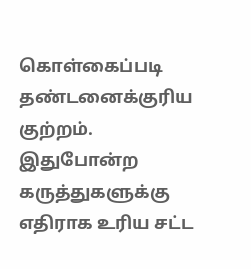கொள்கைப்படி தண்டனைக்குரிய குற்றம். இதுபோன்ற கருத்துகளுக்கு எதிராக உரிய சட்ட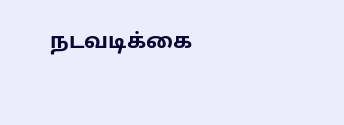நடவடிக்கை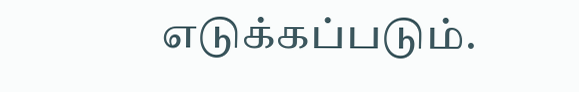எடுக்கப்படும்.